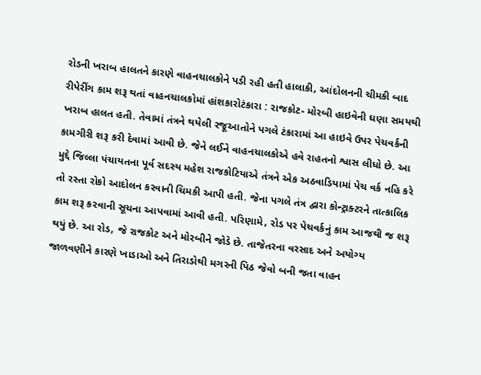રોડની ખરાબ હાલતને કારણે વાહનચાલકોને પડી રહી હતી હાલાકી, આંદોલનની ચીમકી બાદ રીપેરીંગ કામ શરૂ થતાં વાહનચાલકોમાં હાંશકારોટંકારા : રાજકોટ- મોરબી હાઇવેની ઘણા સમયથી ખરાબ હાલત હતી. તેવામાં તંત્રને થયેલી રજૂઆતોને પગલે ટંકારામાં આ હાઇવે ઉપર પેચવર્કની કામગીરી શરૂ કરી દેવામાં આવી છે. જેને લઈને વાહનચાલકોએ હવે રાહતનો શ્વાસ લીધો છે. આ મુદ્દે જિલ્લા પંચાયતના પૂર્વ સદસ્ય મહેશ રાજકોટિયાએ તંત્રને એક અઠવાડિયામાં પેચ વર્ક નહિ કરે તો રસ્તા રોકો આદોલન કરવાની ચિમકી આપી હતી. જેના પગલે તંત્ર દ્વારા કોન્ટ્રાક્ટરને તાત્કાલિક કામ શરૂ કરવાની સૂચના આપવામાં આવી હતી. પરિણામે, રોડ પર પેચવર્કનું કામ આજથી જ શરૂ થયું છે. આ રોડ, જે રાજકોટ અને મોરબીને જોડે છે. તાજેતરના વરસાદ અને અયોગ્ય જાળવણીને કારણે ખાડાઓ અને તિરાડોથી મગરની પિઠ જેવો બની જતા વાહન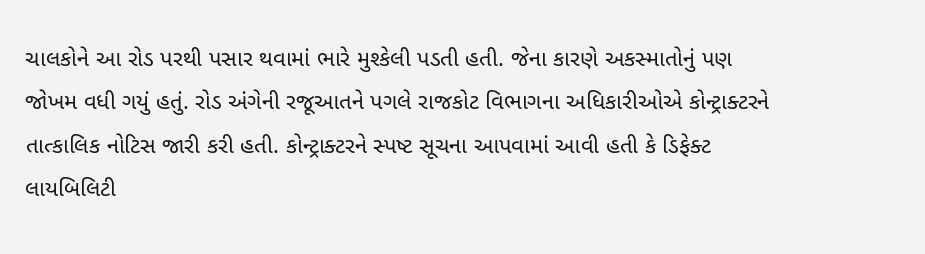ચાલકોને આ રોડ પરથી પસાર થવામાં ભારે મુશ્કેલી પડતી હતી. જેના કારણે અકસ્માતોનું પણ જોખમ વધી ગયું હતું. રોડ અંગેની રજૂઆતને પગલે રાજકોટ વિભાગના અધિકારીઓએ કોન્ટ્રાક્ટરને તાત્કાલિક નોટિસ જારી કરી હતી. કોન્ટ્રાક્ટરને સ્પષ્ટ સૂચના આપવામાં આવી હતી કે ડિફેક્ટ લાયબિલિટી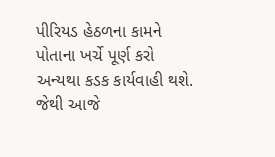પીરિયડ હેઠળના કામને પોતાના ખર્ચે પૂર્ણ કરો અન્યથા કડક કાર્યવાહી થશે. જેથી આજે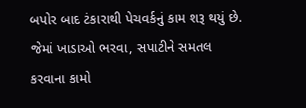બપોર બાદ ટંકારાથી પેચવર્કનું કામ શરૂ થયું છે. જેમાં ખાડાઓ ભરવા, સપાટીને સમતલ કરવાના કામો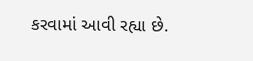કરવામાં આવી રહ્યા છે.